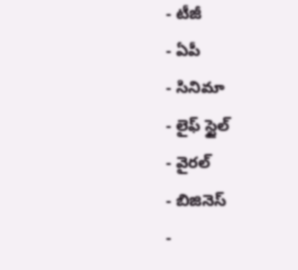- టీజీ
- ఏపీ
- సినిమా
- లైఫ్ స్టైల్
- వైరల్
- బిజినెస్
-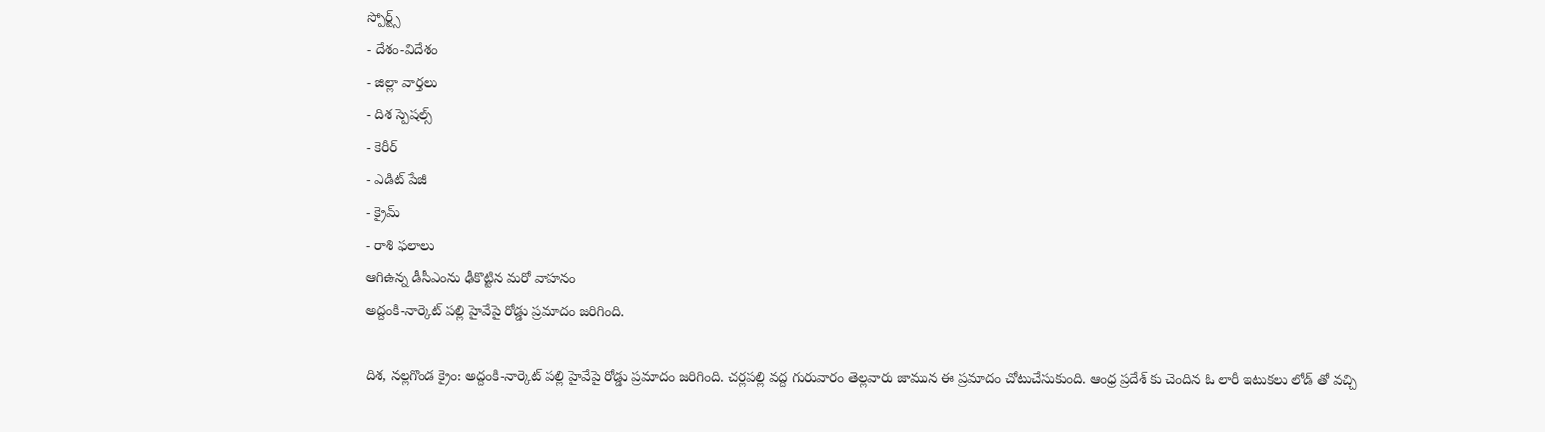స్పోర్ట్స్
- దేశం-విదేశం
- జిల్లా వార్తలు
- దిశ స్పెషల్స్
- కెరీర్
- ఎడిట్ పేజీ
- క్రైమ్
- రాశి ఫలాలు
ఆగిఉన్న డీసీఎంను ఢీకొట్టిన మరో వాహనం
అద్దంకి-నార్కెట్ పల్లి హైవేపై రోడ్డు ప్రమాదం జరిగింది.

దిశ, నల్లగొండ క్రైం: అద్దంకి-నార్కెట్ పల్లి హైవేపై రోడ్డు ప్రమాదం జరిగింది. చర్లపల్లి వద్ద గురువారం తెల్లవారు జామున ఈ ప్రమాదం చోటుచేసుకుంది. ఆంధ్ర ప్రదేశ్ కు చెందిన ఓ లారీ ఇటుకలు లోడ్ తో వచ్చి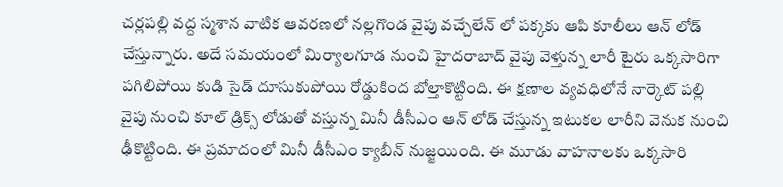చర్లపల్లి వద్ద స్మశాన వాటిక ఆవరణలో నల్లగొండ వైపు వచ్చేలేన్ లో పక్కకు ఆపి కూలీలు ఆన్ లోడ్ చేస్తున్నారు. అదే సమయంలో మిర్యాలగూడ నుంచి హైదరాబాద్ వైపు వెళ్తున్న లారీ టైరు ఒక్కసారిగా పగిలిపోయి కుడి సైడ్ దూసుకుపోయి రోడ్డుకింద బోల్తాకొట్టింది. ఈ క్షణాల వ్యవధిలోనే నార్కెట్ పల్లి వైపు నుంచి కూల్ డ్రిక్స్ లోడుతో వస్తున్న మినీ డీసీఎం ఆన్ లోడ్ చేస్తున్న ఇటుకల లారీని వెనుక నుంచి ఢీకొట్టింది. ఈ ప్రమాదంలో మినీ డీసీఎం క్యాబీన్ నుజ్జయింది. ఈ మూడు వాహనాలకు ఒక్కసారి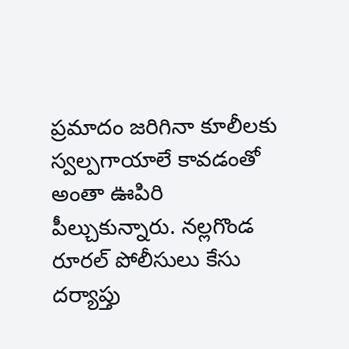ప్రమాదం జరిగినా కూలీలకు స్వల్పగాయాలే కావడంతో అంతా ఊపిరి పీల్చుకున్నారు. నల్లగొండ రూరల్ పోలీసులు కేసు దర్యాప్తు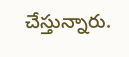చేస్తున్నారు.